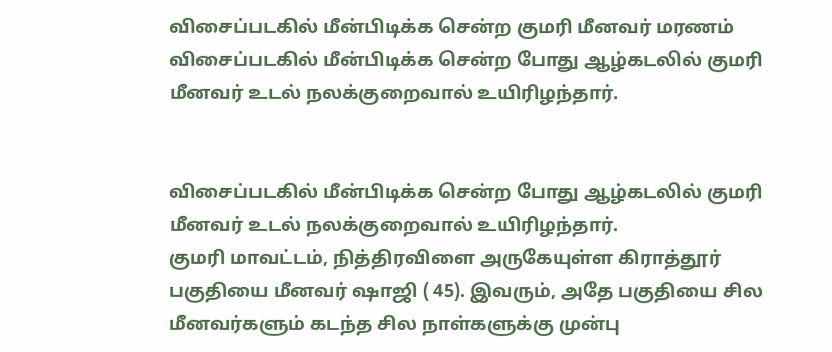விசைப்படகில் மீன்பிடிக்க சென்ற குமரி மீனவர் மரணம்
விசைப்படகில் மீன்பிடிக்க சென்ற போது ஆழ்கடலில் குமரி மீனவர் உடல் நலக்குறைவால் உயிரிழந்தார்.


விசைப்படகில் மீன்பிடிக்க சென்ற போது ஆழ்கடலில் குமரி மீனவர் உடல் நலக்குறைவால் உயிரிழந்தார்.
குமரி மாவட்டம், நித்திரவிளை அருகேயுள்ள கிராத்தூர் பகுதியை மீனவர் ஷாஜி ( 45). இவரும், அதே பகுதியை சில மீனவர்களும் கடந்த சில நாள்களுக்கு முன்பு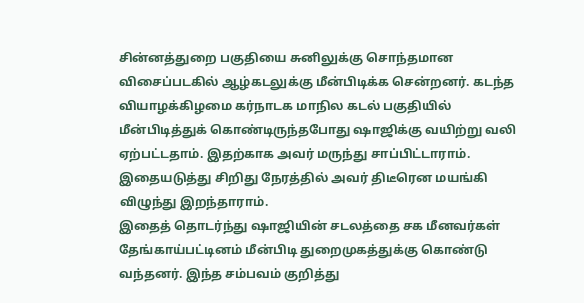சின்னத்துறை பகுதியை சுனிலுக்கு சொந்தமான விசைப்படகில் ஆழ்கடலுக்கு மீன்பிடிக்க சென்றனர். கடந்த வியாழக்கிழமை கர்நாடக மாநில கடல் பகுதியில் மீன்பிடித்துக் கொண்டிருந்தபோது ஷாஜிக்கு வயிற்று வலி ஏற்பட்டதாம். இதற்காக அவர் மருந்து சாப்பிட்டாராம். இதையடுத்து சிறிது நேரத்தில் அவர் திடீரென மயங்கி விழுந்து இறந்தாராம்.
இதைத் தொடர்ந்து ஷாஜியின் சடலத்தை சக மீனவர்கள் தேங்காய்பட்டினம் மீன்பிடி துறைமுகத்துக்கு கொண்டு வந்தனர். இந்த சம்பவம் குறித்து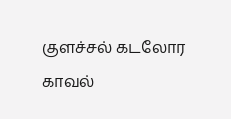குளச்சல் கடலோர காவல்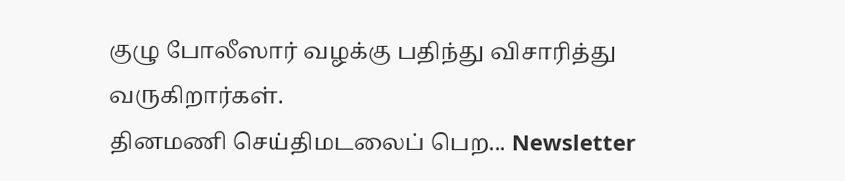குழு போலீஸார் வழக்கு பதிந்து விசாரித்து வருகிறார்கள்.
தினமணி செய்திமடலைப் பெற... Newsletter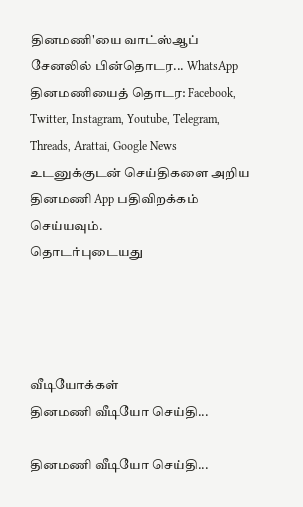தினமணி'யை வாட்ஸ்ஆப் சேனலில் பின்தொடர... WhatsApp
தினமணியைத் தொடர: Facebook, Twitter, Instagram, Youtube, Telegram, Threads, Arattai, Google News
உடனுக்குடன் செய்திகளை அறிய தினமணி App பதிவிறக்கம் செய்யவும்.
தொடர்புடையது




வீடியோக்கள்
தினமணி வீடியோ செய்தி...

தினமணி வீடியோ செய்தி...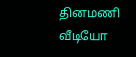தினமணி வீடியோ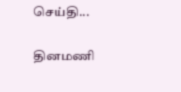செய்தி...

தினமணி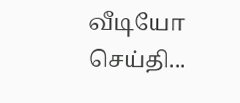வீடியோ செய்தி...